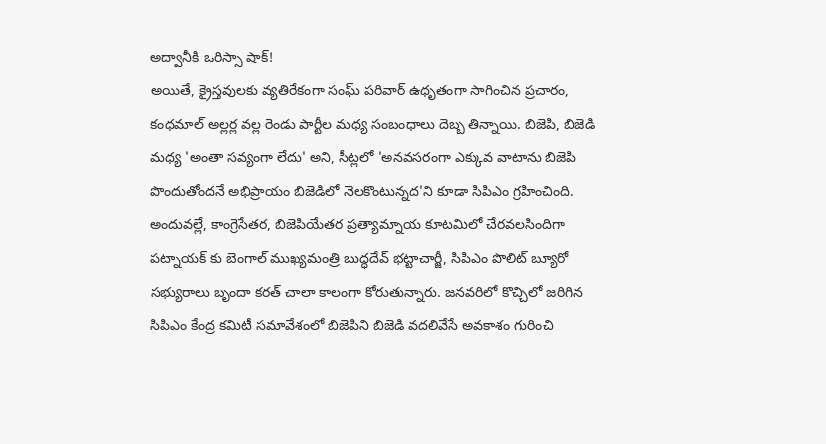అద్వానీకి ఒరిస్సా షాక్!
అయితే, క్రైస్తవులకు వ్యతిరేకంగా సంఘ్ పరివార్ ఉధృతంగా సాగించిన ప్రచారం, కంధమాల్ అల్లర్ల వల్ల రెండు పార్టీల మధ్య సంబంధాలు దెబ్బ తిన్నాయి. బిజెపి, బిజెడి మధ్య 'అంతా సవ్యంగా లేదు' అని, సీట్లలో 'అనవసరంగా ఎక్కువ వాటాను బిజెపి పొందుతోందనే అభిప్రాయం బిజెడిలో నెలకొంటున్నద'ని కూడా సిపిఎం గ్రహించింది. అందువల్లే, కాంగ్రెసేతర, బిజెపియేతర ప్రత్యామ్నాయ కూటమిలో చేరవలసిందిగా పట్నాయక్ కు బెంగాల్ ముఖ్యమంత్రి బుద్ధదేవ్ భట్టాచార్జీ, సిపిఎం పొలిట్ బ్యూరో సభ్యురాలు బృందా కరత్ చాలా కాలంగా కోరుతున్నారు. జనవరిలో కొచ్చిలో జరిగిన సిపిఎం కేంద్ర కమిటీ సమావేశంలో బిజెపిని బిజెడి వదలివేసే అవకాశం గురించి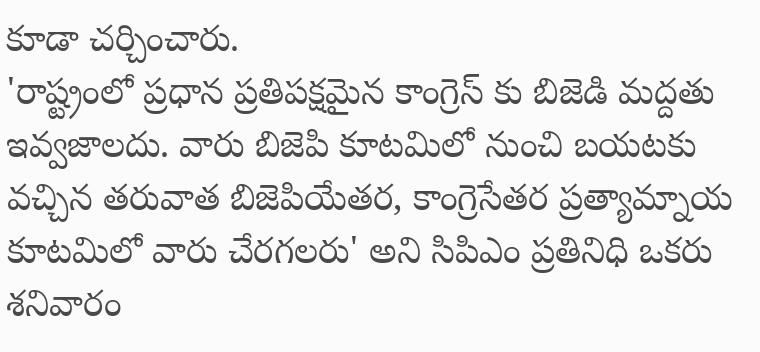కూడా చర్చించారు.
'రాష్ట్రంలో ప్రధాన ప్రతిపక్షమైన కాంగ్రెస్ కు బిజెడి మద్దతు ఇవ్వజాలదు. వారు బిజెపి కూటమిలో నుంచి బయటకు వచ్చిన తరువాత బిజెపియేతర, కాంగ్రెసేతర ప్రత్యామ్నాయ కూటమిలో వారు చేరగలరు' అని సిపిఎం ప్రతినిధి ఒకరు శనివారం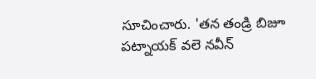సూచించారు. 'తన తండ్రి బిజూ పట్నాయక్ వలె నవీన్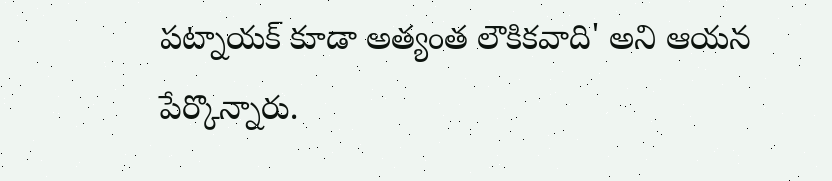పట్నాయక్ కూడా అత్యంత లౌకికవాది' అని ఆయన పేర్కొన్నారు.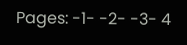Pages: -1- -2- -3- 4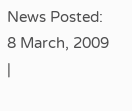News Posted: 8 March, 2009
|